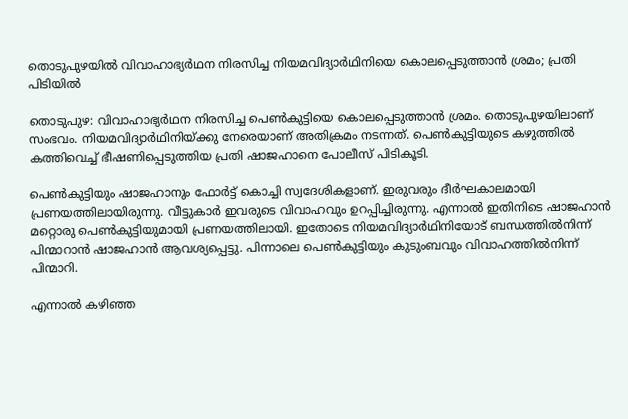തൊടുപുഴയിൽ വിവാഹാഭ്യർഥന നിരസിച്ച നിയമവിദ്യാർഥിനിയെ കൊലപ്പെടുത്താൻ ശ്രമം; പ്രതി പിടിയിൽ

തൊടുപുഴ: വിവാഹാഭ്യര്‍ഥന നിരസിച്ച പെണ്‍കുട്ടിയെ കൊലപ്പെടുത്താന്‍ ശ്രമം. തൊടുപുഴയിലാണ് സംഭവം. നിയമവിദ്യാര്‍ഥിനിയ്ക്കു നേരെയാണ് അതിക്രമം നടന്നത്. പെണ്‍കുട്ടിയുടെ കഴുത്തില്‍ കത്തിവെച്ച് ഭീഷണിപ്പെടുത്തിയ പ്രതി ഷാജഹാനെ പോലീസ് പിടികൂടി.

പെണ്‍കുട്ടിയും ഷാജഹാനും ഫോര്‍ട്ട് കൊച്ചി സ്വദേശികളാണ്. ഇരുവരും ദീര്‍ഘകാലമായി പ്രണയത്തിലായിരുന്നു. വീട്ടുകാര്‍ ഇവരുടെ വിവാഹവും ഉറപ്പിച്ചിരുന്നു. എന്നാല്‍ ഇതിനിടെ ഷാജഹാന്‍ മറ്റൊരു പെണ്‍കുട്ടിയുമായി പ്രണയത്തിലായി. ഇതോടെ നിയമവിദ്യാര്‍ഥിനിയോട് ബന്ധത്തില്‍നിന്ന് പിന്മാറാന്‍ ഷാജഹാന്‍ ആവശ്യപ്പെട്ടു. പിന്നാലെ പെണ്‍കുട്ടിയും കുടുംബവും വിവാഹത്തില്‍നിന്ന് പിന്മാറി.

എന്നാല്‍ കഴിഞ്ഞ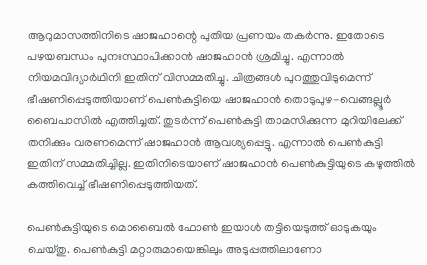ആറുമാസത്തിനിടെ ഷാജഹാന്റെ പുതിയ പ്രണയം തകര്‍ന്നു. ഇതോടെ പഴയബന്ധം പുനഃസ്ഥാപിക്കാന്‍ ഷാജഹാന്‍ ശ്രമിച്ചു. എന്നാല്‍ നിയമവിദ്യാര്‍ഥിനി ഇതിന് വിസമ്മതിച്ചു. ചിത്രങ്ങള്‍ പുറത്തുവിടുമെന്ന് ഭീഷണിപ്പെടുത്തിയാണ് പെണ്‍കുട്ടിയെ ഷാജഹാന്‍ തൊടുപുഴ-വെങ്ങല്ലൂര്‍ ബൈപാസില്‍ എത്തിച്ചത്. തുടര്‍ന്ന് പെണ്‍കുട്ടി താമസിക്കുന്ന മുറിയിലേക്ക് തനിക്കും വരണമെന്ന് ഷാജഹാന്‍ ആവശ്യപ്പെട്ടു. എന്നാല്‍ പെണ്‍കുട്ടി ഇതിന് സമ്മതിച്ചില്ല. ഇതിനിടെയാണ് ഷാജഹാന്‍ പെണ്‍കുട്ടിയുടെ കഴുത്തില്‍ കത്തിവെച്ച് ഭീഷണിപ്പെടുത്തിയത്.

പെണ്‍കുട്ടിയുടെ മൊബൈല്‍ ഫോണ്‍ ഇയാള്‍ തട്ടിയെടുത്ത് ഓടുകയും ചെയ്തു. പെണ്‍കുട്ടി മറ്റാരുമായെങ്കിലും അടുപ്പത്തിലാണോ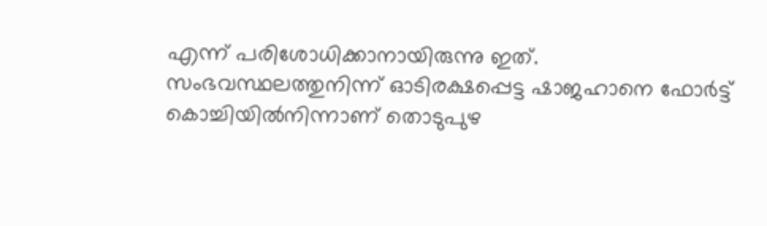എന്ന് പരിശോധിക്കാനായിരുന്നു ഇത്. സംഭവസ്ഥലത്തുനിന്ന് ഓടിരക്ഷപ്പെട്ട ഷാജഹാനെ ഫോര്‍ട്ട് കൊച്ചിയില്‍നിന്നാണ് തൊടുപുഴ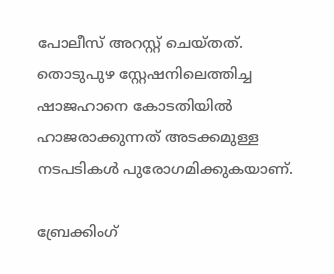പോലീസ് അറസ്റ്റ് ചെയ്തത്. തൊടുപുഴ സ്റ്റേഷനിലെത്തിച്ച ഷാജഹാനെ കോടതിയില്‍ ഹാജരാക്കുന്നത് അടക്കമുള്ള നടപടികള്‍ പുരോഗമിക്കുകയാണ്.

ബ്രേക്കിംഗ്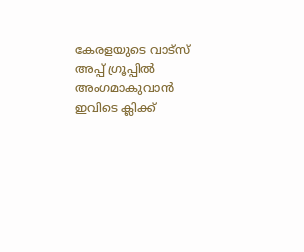കേരളയുടെ വാട്സ് അപ്പ് ഗ്രൂപ്പിൽ അംഗമാകുവാൻ ഇവിടെ ക്ലിക്ക്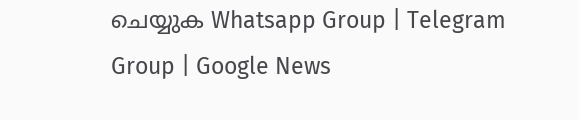ചെയ്യുക Whatsapp Group | Telegram Group | Google News